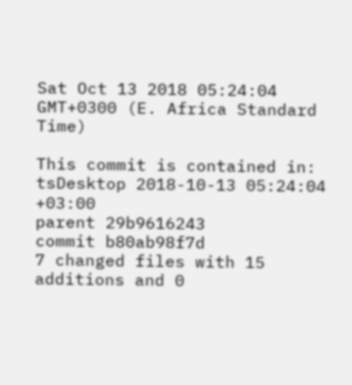Sat Oct 13 2018 05:24:04 GMT+0300 (E. Africa Standard Time)

This commit is contained in:
tsDesktop 2018-10-13 05:24:04 +03:00
parent 29b9616243
commit b80ab98f7d
7 changed files with 15 additions and 0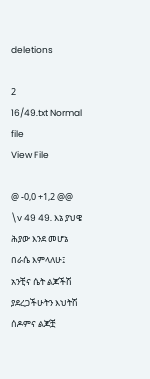deletions

2
16/49.txt Normal file
View File

@ -0,0 +1,2 @@
\v 49 49. እኔ ያህዌ ሕያው እንደ መሆኔ በራሴ እምላለሁ፤ አንቺና ሴት ልጆችሽ ያደረጋችሁትን እህትሽ ሰዶምና ልጆቿ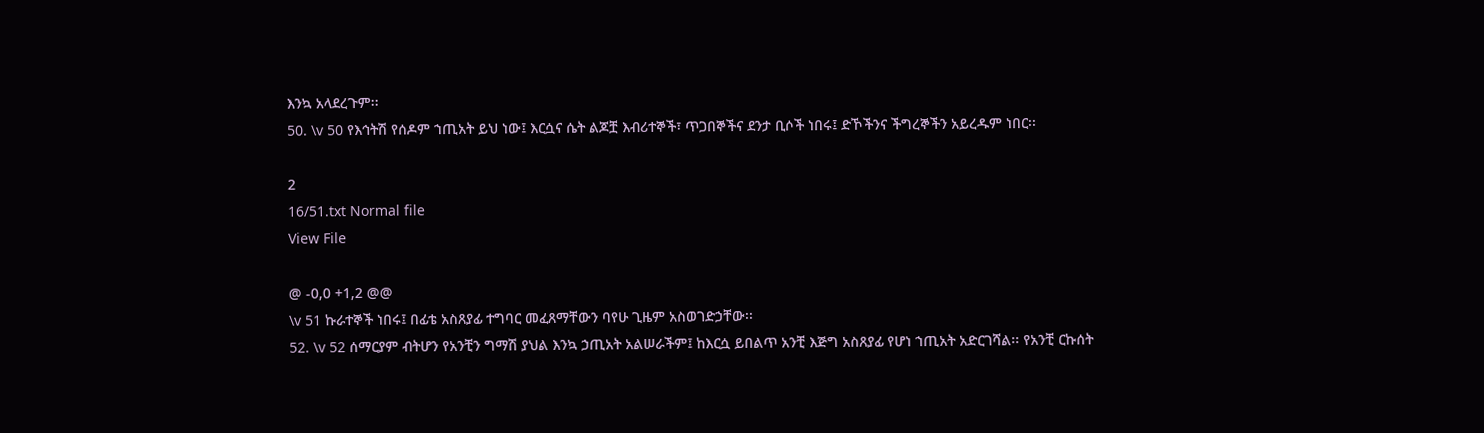እንኳ አላደረጉም፡፡
50. \v 50 የእኅትሽ የሰዶም ኀጢአት ይህ ነው፤ እርሷና ሴት ልጆቿ እብሪተኞች፣ ጥጋበኞችና ደንታ ቢሶች ነበሩ፤ ድኾችንና ችግረኞችን አይረዱም ነበር፡፡

2
16/51.txt Normal file
View File

@ -0,0 +1,2 @@
\v 51 ኩራተኞች ነበሩ፤ በፊቴ አስጸያፊ ተግባር መፈጸማቸውን ባየሁ ጊዜም አስወገድኃቸው፡፡
52. \v 52 ሰማርያም ብትሆን የአንቺን ግማሽ ያህል እንኳ ኃጢአት አልሠራችም፤ ከእርሷ ይበልጥ አንቺ እጅግ አስጸያፊ የሆነ ኀጢአት አድርገሻል፡፡ የአንቺ ርኩሰት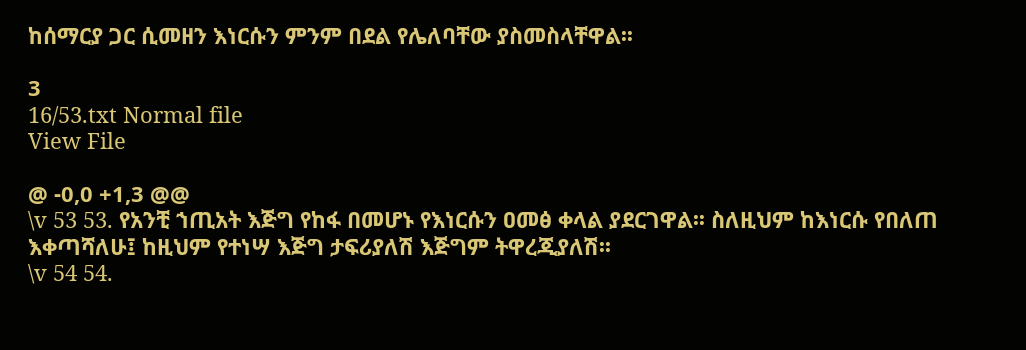ከሰማርያ ጋር ሲመዘን እነርሱን ምንም በደል የሌለባቸው ያስመስላቸዋል፡፡

3
16/53.txt Normal file
View File

@ -0,0 +1,3 @@
\v 53 53. የአንቺ ኀጢአት እጅግ የከፋ በመሆኑ የእነርሱን ዐመፅ ቀላል ያደርገዋል፡፡ ስለዚህም ከእነርሱ የበለጠ እቀጣሻለሁ፤ ከዚህም የተነሣ እጅግ ታፍሪያለሽ እጅግም ትዋረጂያለሽ፡፡
\v 54 54.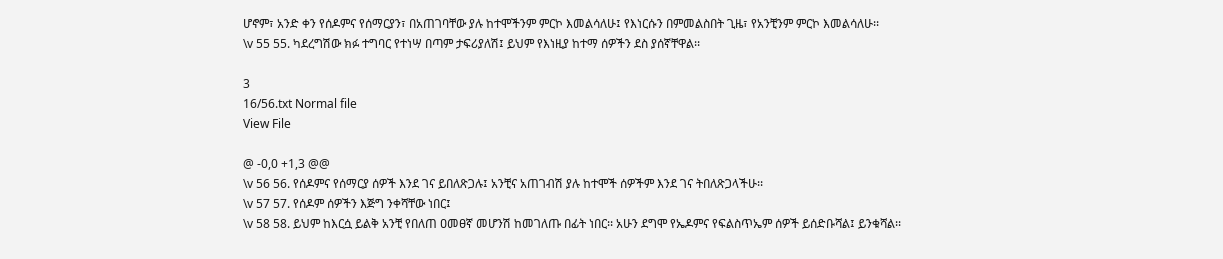ሆኖም፣ አንድ ቀን የሰዶምና የሰማርያን፣ በአጠገባቸው ያሉ ከተሞችንም ምርኮ እመልሳለሁ፤ የእነርሱን በምመልስበት ጊዜ፣ የአንቺንም ምርኮ እመልሳለሁ፡፡
\v 55 55. ካደረግሽው ክፉ ተግባር የተነሣ በጣም ታፍሪያለሽ፤ ይህም የእነዚያ ከተማ ሰዎችን ደስ ያሰኛቸዋል፡፡

3
16/56.txt Normal file
View File

@ -0,0 +1,3 @@
\v 56 56. የሰዶምና የሰማርያ ሰዎች እንደ ገና ይበለጽጋሉ፤ አንቺና አጠገብሽ ያሉ ከተሞች ሰዎችም እንደ ገና ትበለጽጋላችሁ፡፡
\v 57 57. የሰዶም ሰዎችን እጅግ ንቀሻቸው ነበር፤
\v 58 58. ይህም ከእርሷ ይልቅ አንቺ የበለጠ ዐመፀኛ መሆንሽ ከመገለጡ በፊት ነበር፡፡ አሁን ደግሞ የኤዶምና የፍልስጥኤም ሰዎች ይሰድቡሻል፤ ይንቁሻል፡፡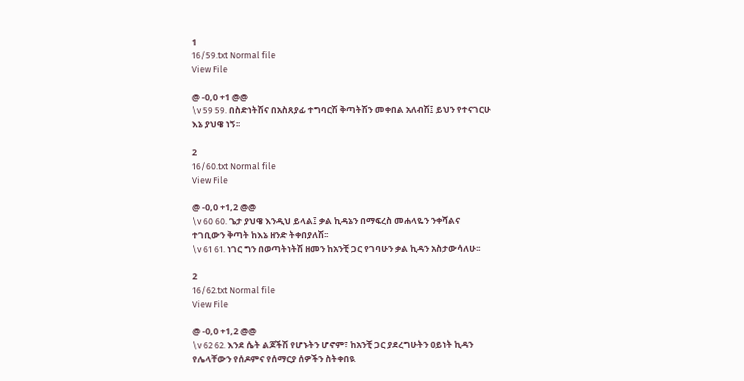1
16/59.txt Normal file
View File

@ -0,0 +1 @@
\v 59 59. በስድነትሽና በአስጸያፊ ተግባርሽ ቅጣትሽን መቀበል አለብሽ፤ ይህን የተናገርሁ እኔ ያህዌ ነኝ፡፡

2
16/60.txt Normal file
View File

@ -0,0 +1,2 @@
\v 60 60. ጌታ ያህዌ እንዲህ ይላል፤ ቃል ኪዳኔን በማፍረስ መሐላዬን ንቀሻልና ተገቢውን ቅጣት ከእኔ ዘንድ ትቀበያለሽ፡፡
\v 61 61. ነገር ግን በወጣትነትሽ ዘመን ከአንቺ ጋር የገባሁን ቃል ኪዳን አስታውሳለሁ፡፡

2
16/62.txt Normal file
View File

@ -0,0 +1,2 @@
\v 62 62. እንደ ሴት ልጆችሽ የሆኑትን ሆኖም፣ ከአንቺ ጋር ያደረግሁትን ዐይነት ኪዳን የሌላቸውን የሰዶምና የሰማርያ ሰዎችን ስትቀበዪ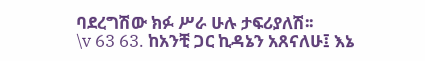ባደረግሽው ክፉ ሥራ ሁሉ ታፍሪያለሽ፡፡
\v 63 63. ከአንቺ ጋር ኪዳኔን አጸናለሁ፤ እኔ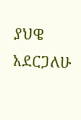ያህዌ አደርጋለሁ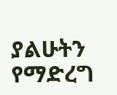ያልሁትን የማድረግ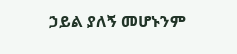ኃይል ያለኝ መሆኑንም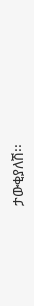ታውቂያለሽ፡፡